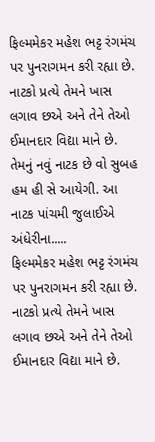ફિલ્મમેકર મહેશ ભટ્ટ રંગમંચ પર પુનરાગમન કરી રહ્યા છે. નાટકો પ્રત્યે તેમને ખાસ લગાવ છએ અને તેને તેઓ ઈમાનદાર વિદ્યા માને છે. તેમનું નવું નાટક છે વો સુબહ હમ હી સે આયેગી. આ નાટક પાંચમી જુલાઈએ અંધેરીના.....
ફિલ્મમેકર મહેશ ભટ્ટ રંગમંચ પર પુનરાગમન કરી રહ્યા છે. નાટકો પ્રત્યે તેમને ખાસ લગાવ છએ અને તેને તેઓ ઈમાનદાર વિદ્યા માને છે.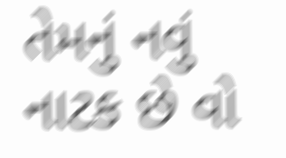તેમનું નવું નાટક છે વો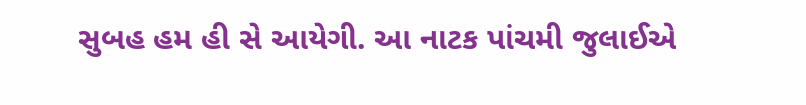સુબહ હમ હી સે આયેગી. આ નાટક પાંચમી જુલાઈએ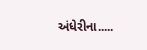અંધેરીના.....